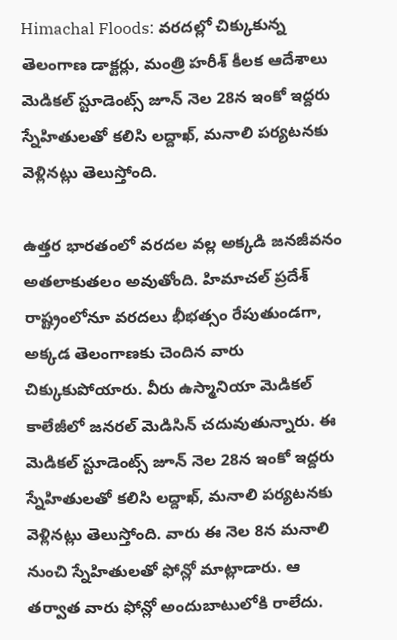Himachal Floods: వరదల్లో చిక్కుకున్న తెలంగాణ డాక్టర్లు, మంత్రి హరీశ్ కీలక ఆదేశాలు
మెడికల్ స్టూడెంట్స్ జూన్ నెల 28న ఇంకో ఇద్దరు స్నేహితులతో కలిసి లద్దాఖ్, మనాలి పర్యటనకు వెళ్లినట్లు తెలుస్తోంది.

ఉత్తర భారతంలో వరదల వల్ల అక్కడి జనజీవనం అతలాకుతలం అవుతోంది. హిమాచల్ ప్రదేశ్ రాష్ట్రంలోనూ వరదలు భీభత్సం రేపుతుండగా, అక్కడ తెలంగాణకు చెందిన వారు చిక్కుకుపోయారు. వీరు ఉస్మానియా మెడికల్ కాలేజీలో జనరల్ మెడిసిన్ చదువుతున్నారు. ఈ మెడికల్ స్టూడెంట్స్ జూన్ నెల 28న ఇంకో ఇద్దరు స్నేహితులతో కలిసి లద్దాఖ్, మనాలి పర్యటనకు వెళ్లినట్లు తెలుస్తోంది. వారు ఈ నెల 8న మనాలి నుంచి స్నేహితులతో ఫోన్లో మాట్లాడారు. ఆ తర్వాత వారు ఫోన్లో అందుబాటులోకి రాలేదు.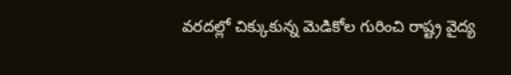వరదల్లో చిక్కుకున్న మెడికోల గురించి రాష్ట్ర వైద్య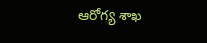ఆరోగ్య శాఖ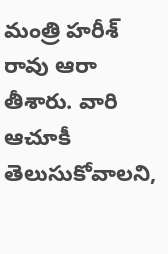మంత్రి హరీశ్ రావు ఆరా తీశారు. వారి ఆచూకీ తెలుసుకోవాలని,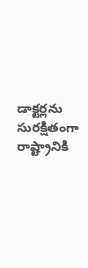డాక్టర్లను సురక్షితంగా రాష్ట్రానికి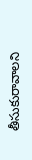తీసుకురావాలని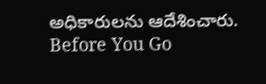అధికారులను ఆదేశించారు.
Before You Go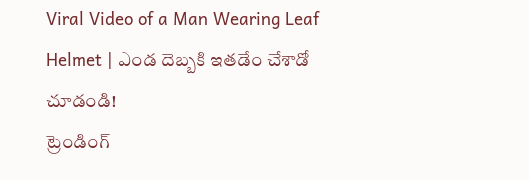Viral Video of a Man Wearing Leaf Helmet | ఎండ దెబ్బకి ఇతడేం చేశాడో చూడండి!
ట్రెండింగ్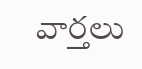వార్తలు